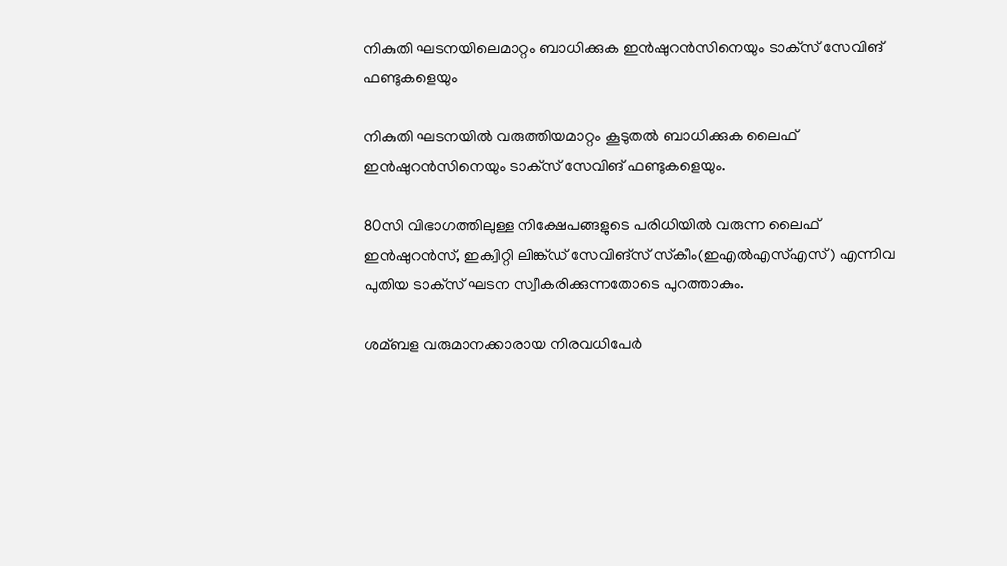നികുതി ഘടനയിലെമാറ്റം ബാധിക്കുക ഇന്‍ഷുറന്‍സിനെയും ടാക്‌സ് സേവിങ് ഫണ്ടുകളെയും

നികുതി ഘടനയില്‍ വരുത്തിയമാറ്റം കൂടുതല്‍ ബാധിക്കുക ലൈഫ് ഇന്‍ഷുറന്‍സിനെയും ടാക്‌സ് സേവിങ് ഫണ്ടുകളെയും.

80സി വിഭാഗത്തിലുള്ള നിക്ഷേപങ്ങളുടെ പരിധിയില്‍ വരുന്ന ലൈഫ് ഇന്‍ഷുറന്‍സ്, ഇക്വിറ്റി ലിങ്ക്ഡ് സേവിങ്‌സ് സ്‌കീം(ഇഎല്‍എസ്‌എസ്) എന്നിവ പുതിയ ടാക്‌സ് ഘടന സ്വീകരിക്കുന്നതോടെ പുറത്താകും.

ശമ്ബള വരുമാനക്കാരായ നിരവധിപേര്‍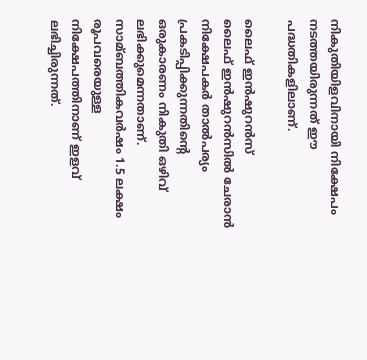നികുതിയിളവിനായി നിക്ഷേപം നടത്തയിരുന്നത് ഈ പദ്ധതികളിലാണ്.

ലൈഫ് ഇന്‍ഷുറന്‍സ്
ലൈഫ് ഇന്‍ഷുറന്‍സില്‍ ചേരാന്‍ നിക്ഷേപകര്‍ താല്‍പര്യം പ്രകടിപ്പിക്കുന്നതിന്റെ ഒരുകാരണം നികുതി ഒഴിവ് ലഭിക്കുമെന്നതാണ്. സാമ്ബത്തികവര്‍ഷം 1.5 ലക്ഷം രൂപവരെയുള്ള നിക്ഷേപത്തിനാണ് ഇളവ് ലഭിച്ചിരുന്നത്.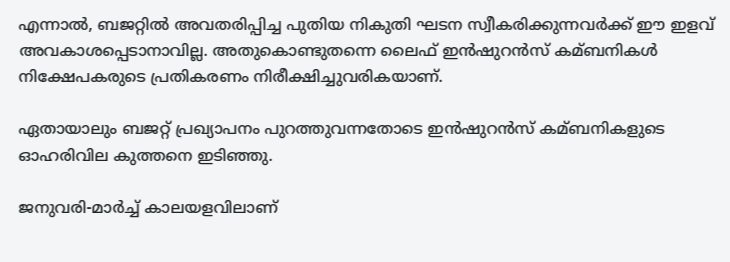എന്നാല്‍, ബജറ്റില്‍ അവതരിപ്പിച്ച പുതിയ നികുതി ഘടന സ്വീകരിക്കുന്നവര്‍ക്ക് ഈ ഇളവ് അവകാശപ്പെടാനാവില്ല. അതുകൊണ്ടുതന്നെ ലൈഫ് ഇന്‍ഷുറന്‍സ് കമ്ബനികള്‍ നിക്ഷേപകരുടെ പ്രതികരണം നിരീക്ഷിച്ചുവരികയാണ്.

ഏതായാലും ബജറ്റ് പ്രഖ്യാപനം പുറത്തുവന്നതോടെ ഇന്‍ഷുറന്‍സ് കമ്ബനികളുടെ ഓഹരിവില കുത്തനെ ഇടിഞ്ഞു.

ജനുവരി-മാര്‍ച്ച്‌ കാലയളവിലാണ്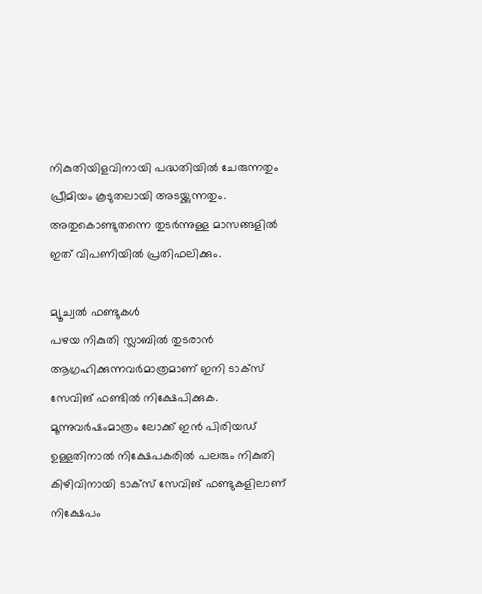നികുതിയിളവിനായി പദ്ധതിയില്‍ ചേരുന്നതും പ്രീമിയം കൂടുതലായി അടയ്ക്കുന്നതും. അതുകൊണ്ടുതന്നെ തുടര്‍ന്നുള്ള മാസങ്ങളില്‍ ഇത് വിപണിയില്‍ പ്രതിഫലിക്കും.

മ്യൂച്വല്‍ ഫണ്ടുകള്‍
പഴയ നികുതി സ്ലാബില്‍ തുടരാന്‍ ആഗ്രഹിക്കുന്നവര്‍മാത്രമാണ് ഇനി ടാക്‌സ് സേവിങ് ഫണ്ടില്‍ നിക്ഷേപിക്കുക. മൂന്നുവര്‍ഷംമാത്രം ലോക്ക് ഇന്‍ പിരിയഡ് ഉള്ളതിനാല്‍ നിക്ഷേപകരില്‍ പലരും നികുതി കിഴിവിനായി ടാക്‌സ് സേവിങ് ഫണ്ടുകളിലാണ് നിക്ഷേപം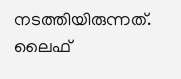നടത്തിയിരുന്നത്. ലൈഫ്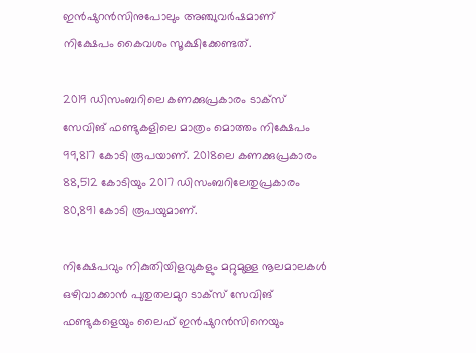ഇന്‍ഷുറന്‍സിനുപോലും അഞ്ചുവര്‍ഷമാണ് നിക്ഷേപം കൈവശം സൂക്ഷിക്കേണ്ടത്.

2019 ഡിസംബറിലെ കണക്കുപ്രകാരം ടാക്‌സ് സേവിങ് ഫണ്ടുകളിലെ മാത്രം മൊത്തം നിക്ഷേപം 99,817 കോടി രൂപയാണ്. 2018ലെ കണക്കുപ്രകാരം 88,512 കോടിയും 2017 ഡിസംബറിലേതുപ്രകാരം 80,891 കോടി രൂപയുമാണ്.

നിക്ഷേപവും നികുതിയിളവുകളും മറ്റുമുള്ള നൂലമാലകള്‍ ഒഴിവാക്കാന്‍ പുതുതലമുറ ടാക്‌സ് സേവിങ് ഫണ്ടുകളെയും ലൈഫ് ഇന്‍ഷുറന്‍സിനെയും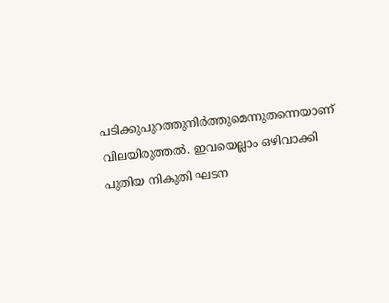പടിക്കുപുറത്തുനിര്‍ത്തുമെന്നുതന്നെയാണ് വിലയിരുത്തല്‍. ഇവയെല്ലാം ഒഴിവാക്കി പുതിയ നികുതി ഘടന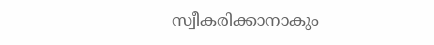സ്വീകരിക്കാനാകും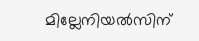മില്ലേനിയല്‍സിന്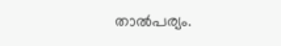താല്‍പര്യം.